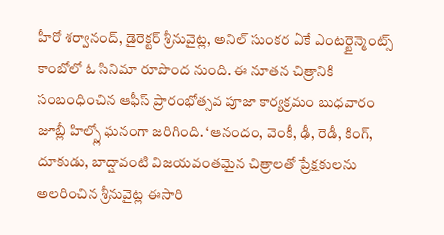హీరో శర్వానంద్, డైరెక్టర్ శ్రీనువైట్ల, అనిల్ సుంకర ఏకే ఎంటర్టైన్మెంట్స్ కాంబోలో ఓ సినిమా రూపొంద నుంది. ఈ నూతన చిత్రానికి సంబంధించిన ఆఫీస్ ప్రారంభోత్సవ పూజా కార్యక్రమం బుధవారం జూబ్లీ హిల్స్లో ఘనంగా జరిగింది. ‘ఆనందం, వెంకీ, ఢీ, రెడీ, కింగ్, దూకుడు, బాద్షావంటి విజయవంతమైన చిత్రాలతో ప్రేక్షకులను అలరించిన శ్రీనువైట్ల ఈసారి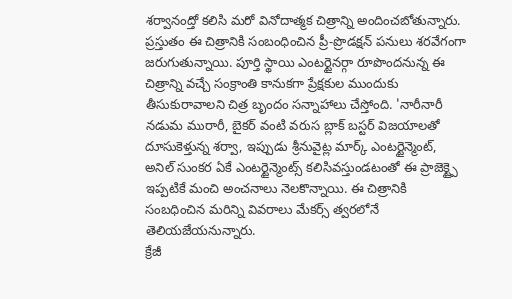శర్వానంద్తో కలిసి మరో వినోదాత్మక చిత్రాన్ని అందించబోతున్నారు. ప్రస్తుతం ఈ చిత్రానికి సంబంధించిన ప్రీ-ప్రొడక్షన్ పనులు శరవేగంగా జరుగుతున్నాయి. పూర్తి స్థాయి ఎంటర్టైనర్గా రూపొందనున్న ఈ చిత్రాన్ని వచ్చే సంక్రాంతి కానుకగా ప్రేక్షకుల ముందుకు తీసుకురావాలని చిత్ర బృందం సన్నాహాలు చేస్తోంది. 'నారీనారీ నడుమ మురారీ, బైకర్ వంటి వరుస బ్లాక్ బస్టర్ విజయాలతో దూసుకెళ్తున్న శర్వా, ఇప్పుడు శ్రీనువైట్ల మార్క్ ఎంటర్టైన్మెంట్, అనిల్ సుంకర ఏకే ఎంటర్టైన్మెంట్స్ కలిసివస్తుండటంతో ఈ ప్రాజెక్ట్పై ఇప్పటికే మంచి అంచనాలు నెలకొన్నాయి. ఈ చిత్రానికి సంబధించిన మరిన్ని వివరాలు మేకర్స్ త్వరలోనే తెలియజేయనున్నారు.
క్రేజీ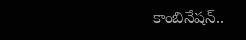కాంబినేషన్..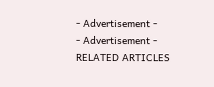- Advertisement -
- Advertisement -
RELATED ARTICLES